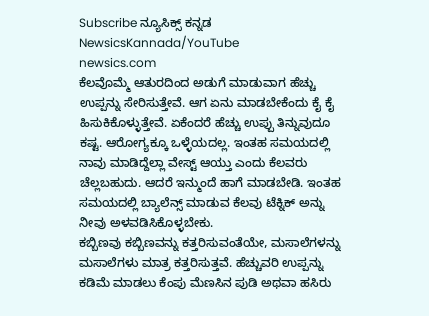Subscribe ನ್ಯೂಸಿಕ್ಸ್ ಕನ್ನಡ NewsicsKannada/YouTube
newsics.com
ಕೆಲವೊಮ್ಮೆ ಆತುರದಿಂದ ಅಡುಗೆ ಮಾಡುವಾಗ ಹೆಚ್ಚು ಉಪ್ಪನ್ನು ಸೇರಿಸುತ್ತೇವೆ. ಆಗ ಏನು ಮಾಡಬೇಕೆಂದು ಕೈ ಕೈ ಹಿಸುಕಿಕೊಳ್ಳುತ್ತೇವೆ. ಏಕೆಂದರೆ ಹೆಚ್ಚು ಉಪ್ಪು ತಿನ್ನುವುದೂ ಕಷ್ಟ. ಆರೋಗ್ಯಕ್ಕೂ ಒಳ್ಳೆಯದಲ್ಲ. ಇಂತಹ ಸಮಯದಲ್ಲಿ ನಾವು ಮಾಡಿದ್ದೆಲ್ಲಾ ವೇಸ್ಟ್ ಆಯ್ತು ಎಂದು ಕೆಲವರು ಚೆಲ್ಲಬಹುದು. ಆದರೆ ಇನ್ಮುಂದೆ ಹಾಗೆ ಮಾಡಬೇಡಿ. ಇಂತಹ ಸಮಯದಲ್ಲಿ ಬ್ಯಾಲೆನ್ಸ್ ಮಾಡುವ ಕೆಲವು ಟೆಕ್ನಿಕ್ ಅನ್ನು ನೀವು ಅಳವಡಿಸಿಕೊಳ್ಳಬೇಕು.
ಕಬ್ಬಿಣವು ಕಬ್ಬಿಣವನ್ನು ಕತ್ತರಿಸುವಂತೆಯೇ, ಮಸಾಲೆಗಳನ್ನು ಮಸಾಲೆಗಳು ಮಾತ್ರ ಕತ್ತರಿಸುತ್ತವೆ. ಹೆಚ್ಚುವರಿ ಉಪ್ಪನ್ನು ಕಡಿಮೆ ಮಾಡಲು ಕೆಂಪು ಮೆಣಸಿನ ಪುಡಿ ಅಥವಾ ಹಸಿರು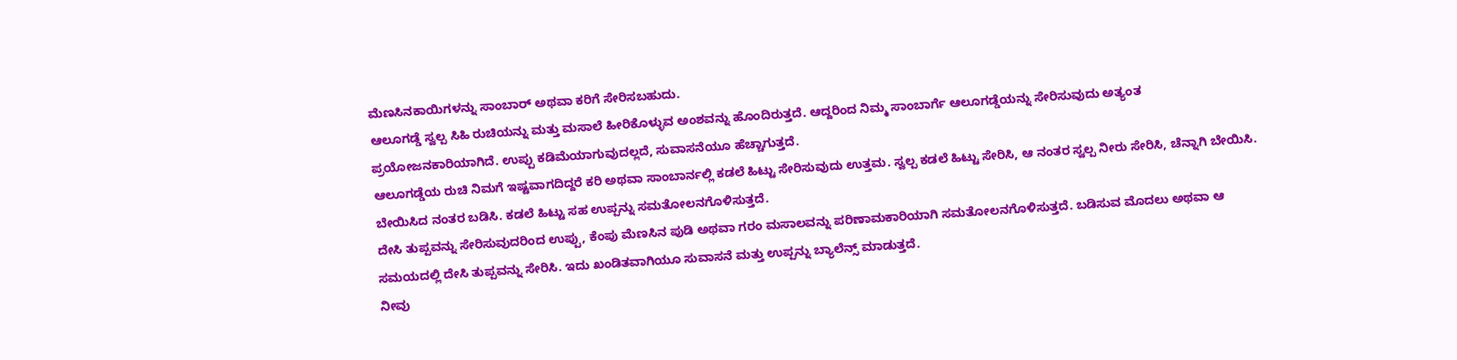ಮೆಣಸಿನಕಾಯಿಗಳನ್ನು ಸಾಂಬಾರ್ ಅಥವಾ ಕರಿಗೆ ಸೇರಿಸಬಹುದು.
ಆಲೂಗಡ್ಡೆ ಸ್ವಲ್ಪ ಸಿಹಿ ರುಚಿಯನ್ನು ಮತ್ತು ಮಸಾಲೆ ಹೀರಿಕೊಳ್ಳುವ ಅಂಶವನ್ನು ಹೊಂದಿರುತ್ತದೆ. ಆದ್ದರಿಂದ ನಿಮ್ಮ ಸಾಂಬಾರ್ಗೆ ಆಲೂಗಡ್ಡೆಯನ್ನು ಸೇರಿಸುವುದು ಅತ್ಯಂತ ಪ್ರಯೋಜನಕಾರಿಯಾಗಿದೆ. ಉಪ್ಪು ಕಡಿಮೆಯಾಗುವುದಲ್ಲದೆ, ಸುವಾಸನೆಯೂ ಹೆಚ್ಚಾಗುತ್ತದೆ.
ಆಲೂಗಡ್ಡೆಯ ರುಚಿ ನಿಮಗೆ ಇಷ್ಟವಾಗದಿದ್ದರೆ ಕರಿ ಅಥವಾ ಸಾಂಬಾರ್ನಲ್ಲಿ ಕಡಲೆ ಹಿಟ್ಟು ಸೇರಿಸುವುದು ಉತ್ತಮ. ಸ್ವಲ್ಪ ಕಡಲೆ ಹಿಟ್ಟು ಸೇರಿಸಿ, ಆ ನಂತರ ಸ್ವಲ್ಪ ನೀರು ಸೇರಿಸಿ, ಚೆನ್ನಾಗಿ ಬೇಯಿಸಿ. ಬೇಯಿಸಿದ ನಂತರ ಬಡಿಸಿ. ಕಡಲೆ ಹಿಟ್ಟು ಸಹ ಉಪ್ಪನ್ನು ಸಮತೋಲನಗೊಳಿಸುತ್ತದೆ.
ದೇಸಿ ತುಪ್ಪವನ್ನು ಸೇರಿಸುವುದರಿಂದ ಉಪ್ಪು, ಕೆಂಪು ಮೆಣಸಿನ ಪುಡಿ ಅಥವಾ ಗರಂ ಮಸಾಲವನ್ನು ಪರಿಣಾಮಕಾರಿಯಾಗಿ ಸಮತೋಲನಗೊಳಿಸುತ್ತದೆ. ಬಡಿಸುವ ಮೊದಲು ಅಥವಾ ಆ ಸಮಯದಲ್ಲಿ ದೇಸಿ ತುಪ್ಪವನ್ನು ಸೇರಿಸಿ. ಇದು ಖಂಡಿತವಾಗಿಯೂ ಸುವಾಸನೆ ಮತ್ತು ಉಪ್ಪನ್ನು ಬ್ಯಾಲೆನ್ಸ್ ಮಾಡುತ್ತದೆ.
ನೀವು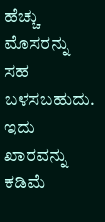ಹೆಚ್ಚು ಮೊಸರನ್ನು ಸಹ ಬಳಸಬಹುದು. ಇದು ಖಾರವನ್ನು ಕಡಿಮೆ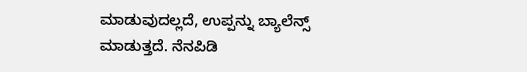ಮಾಡುವುದಲ್ಲದೆ, ಉಪ್ಪನ್ನು ಬ್ಯಾಲೆನ್ಸ್ ಮಾಡುತ್ತದೆ. ನೆನಪಿಡಿ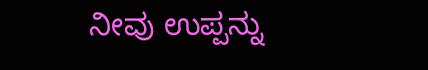ನೀವು ಉಪ್ಪನ್ನು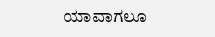ಯಾವಾಗಲೂ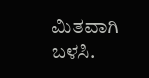ಮಿತವಾಗಿ ಬಳಸಿ.